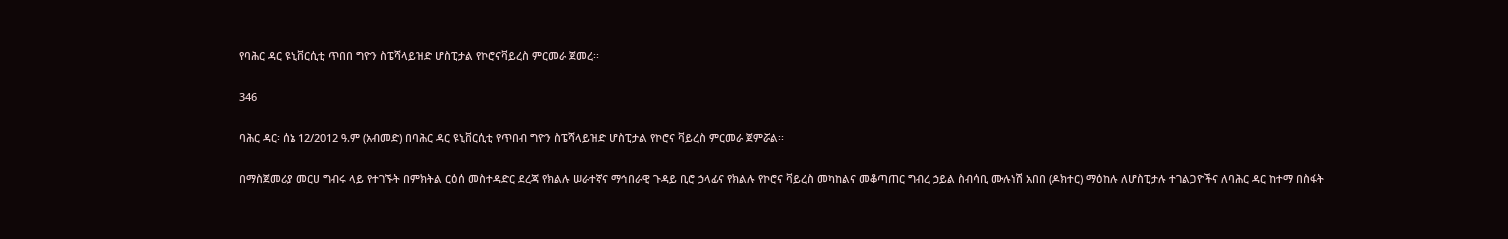የባሕር ዳር ዩኒቨርሲቲ ጥበበ ግዮን ስፔሻላይዝድ ሆስፒታል የኮሮናቫይረስ ምርመራ ጀመረ፡፡

346

ባሕር ዳር፡ ሰኔ 12/2012 ዓ.ም (አብመድ) በባሕር ዳር ዩኒቨርሲቲ የጥበብ ግዮን ስፔሻላይዝድ ሆስፒታል የኮሮና ቫይረስ ምርመራ ጀምሯል፡፡

በማስጀመሪያ መርሀ ግብሩ ላይ የተገኙት በምክትል ርዕሰ መስተዳድር ደረጃ የክልሉ ሠራተኛና ማኅበራዊ ጉዳይ ቢሮ ኃላፊና የክልሉ የኮሮና ቫይረስ መካከልና መቆጣጠር ግብረ ኃይል ስብሳቢ ሙሉነሽ አበበ (ዶክተር) ማዕከሉ ለሆስፒታሉ ተገልጋዮችና ለባሕር ዳር ከተማ በስፋት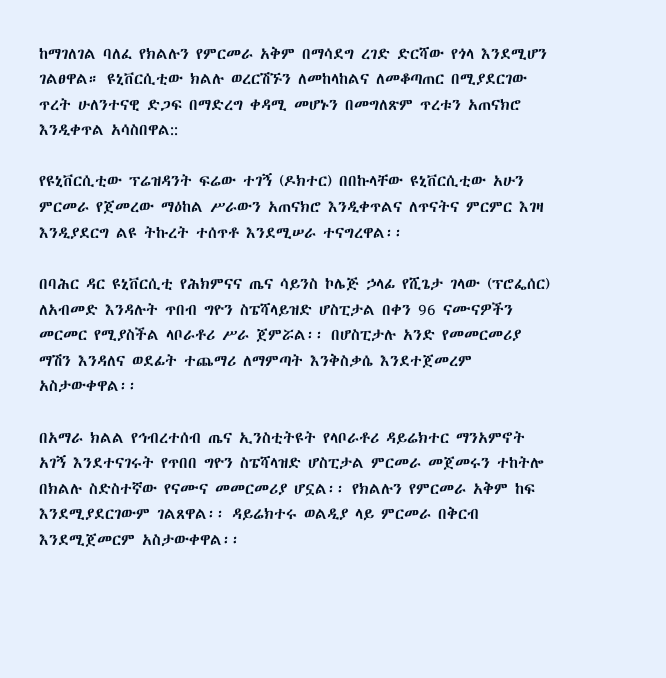ከማገለገል ባለፈ የክልሉን የምርመራ አቅም በማሳደግ ረገድ ድርሻው የጎላ እንደሚሆን ገልፀዋል። ዩኒቨርሲቲው ክልሉ ወረርሽኙን ለመከላከልና ለመቆጣጠር በሚያደርገው ጥረት ሁለንተናዊ ድጋፍ በማድረግ ቀዳሚ መሆኑን በመግለጽም ጥረቱን አጠናክሮ እንዲቀጥል አሳስበዋል::

የዩኒቨርሲቲው ፕሬዝዳንት ፍሬው ተገኝ (ዶክተር) በበኩላቸው ዩኒቨርሲቲው አሁን ምርመራ የጀመረው ማዕከል ሥራውን አጠናክሮ እንዲቀጥልና ለጥናትና ምርምር እገዛ እንዲያደርግ ልዩ ትኩረት ተሰጥቶ እንደሚሠራ ተናግረዋል፡፡

በባሕር ዳር ዩኒቨርሲቲ የሕክምናና ጤና ሳይንስ ኮሌጅ ኃላፊ የሺጌታ ገላው (ፕሮፌሰር) ለአብመድ እንዳሉት ጥበብ ግዮን ስፔሻላይዝድ ሆስፒታል በቀን 96 ናሙናዎችን መርመር የሚያስችል ላቦራቶሪ ሥራ ጀምሯል፡፡ በሆስፒታሉ አንድ የመመርመሪያ ማሽን እንዳለና ወደፊት ተጨማሪ ለማምጣት እንቅስቃሴ እንደተጀመረም አስታውቀዋል፡፡

በአማራ ክልል የኅብረተሰብ ጤና ኢንስቲትዩት የላቦራቶሪ ዳይሬክተር ማንአምኖት አገኝ እንደተናገሩት የጥበበ ግዮን ስፔሻላዝድ ሆስፒታል ምርመራ መጀመሩን ተከትሎ በክልሉ ስድስተኛው የናሙና መመርመሪያ ሆኗል፡፡ የክልሉን የምርመራ አቅም ከፍ እንደሚያደርገውም ገልጸዋል፡፡ ዳይሬክተሩ ወልዲያ ላይ ምርመራ በቅርብ እንደሚጀመርም አስታውቀዋል፡፡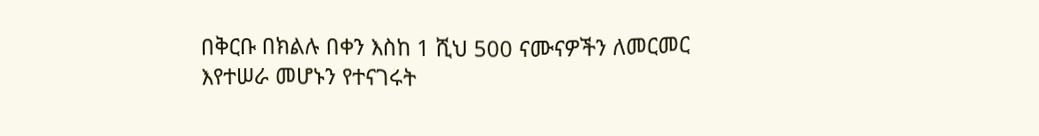በቅርቡ በክልሉ በቀን እስከ 1 ሺህ 500 ናሙናዎችን ለመርመር እየተሠራ መሆኑን የተናገሩት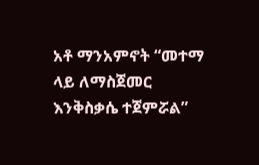አቶ ማንአምኖት “መተማ ላይ ለማስጀመር እንቅስቃሴ ተጀምሯል”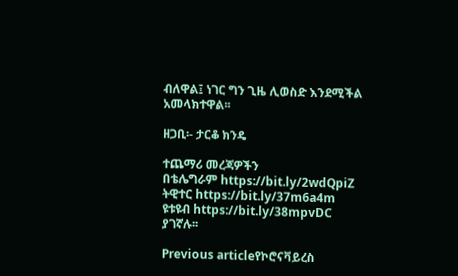ብለዋል፤ ነገር ግን ጊዜ ሊወስድ እንደሚችል አመላክተዋል፡፡

ዘጋቢ፡- ታርቆ ክንዴ

ተጨማሪ መረጃዎችን
በቴሌግራም https://bit.ly/2wdQpiZ
ትዊተር https://bit.ly/37m6a4m
ዩቱዩብ https://bit.ly/38mpvDC ያገኛሉ፡፡

Previous articleየኮሮናቫይረስ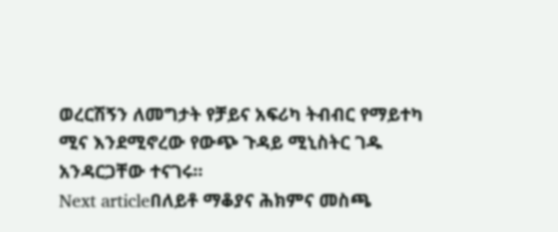ወረርሽኝን ለመግታት የቻይና አፍሪካ ትብብር የማይተካ ሚና እንደሚኖረው የውጭ ጉዳይ ሚኒስትር ገዱ አንዳርጋቸው ተናገሩ፡፡
Next articleበለይቶ ማቆያና ሕክምና መስጫ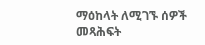ማዕከላት ለሚገኙ ሰዎች መጻሕፍት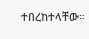ተበረከተላቸው።